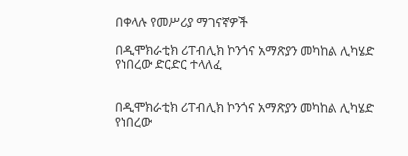በቀላሉ የመሥሪያ ማገናኛዎች

በዲሞክራቲክ ሪፐብሊክ ኮንጎና አማጽያን መካከል ሊካሄድ የነበረው ድርድር ተላለፈ


በዲሞክራቲክ ሪፐብሊክ ኮንጎና አማጽያን መካከል ሊካሄድ የነበረው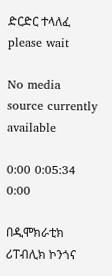ድርድር ተላለፈ
please wait

No media source currently available

0:00 0:05:34 0:00

በዲሞክራቲክ ሪፐብሊክ ኮንጎና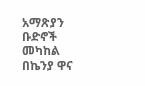አማጽያን ቡድኖች መካከል በኬንያ ዋና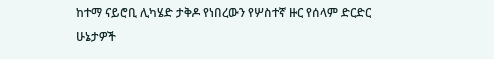ከተማ ናይሮቢ ሊካሄድ ታቅዶ የነበረውን የሦስተኛ ዙር የሰላም ድርድር ሁኔታዎች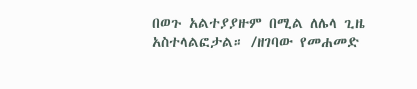በወጉ አልተያያዙም በሚል ለሌላ ጊዜ አስተላልፎታል። /ዘገባው የመሐመድ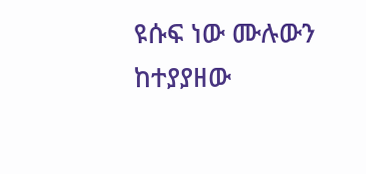ዩሱፍ ነው ሙሉውን ከተያያዘው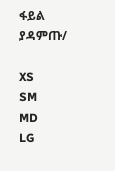ፋይል ያዳምጡ/

XS
SM
MD
LG